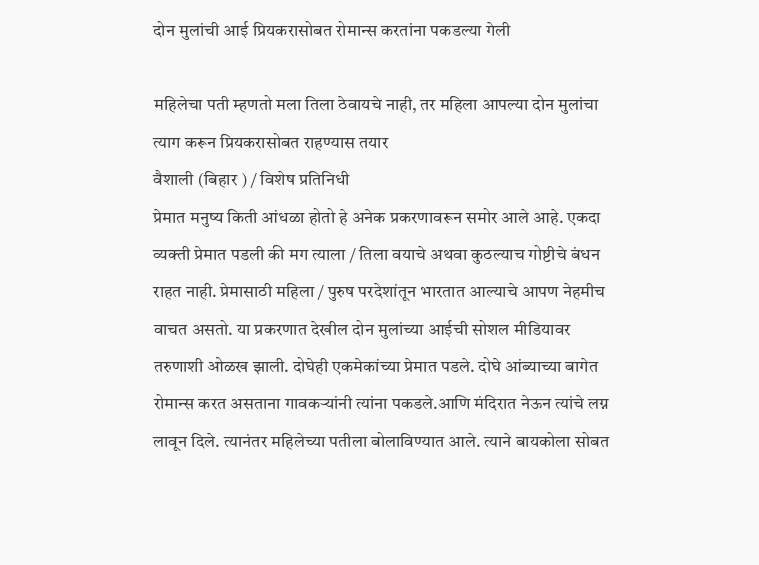दोन मुलांची आई प्रियकरासोबत रोमान्स करतांना पकडल्या गेली

महिलेचा पती म्हणतो मला तिला ठेवायचे नाही, तर महिला आपल्या दोन मुलांचा त्याग करून प्रियकरासोबत राहण्यास तयार
वैशाली (बिहार ) / विशेष प्रतिनिधी
प्रेमात मनुष्य किती आंधळा होतो हे अनेक प्रकरणावरून समोर आले आहे. एकदा व्यक्ती प्रेमात पडली की मग त्याला / तिला वयाचे अथवा कुठल्याच गोष्टीचे बंधन राहत नाही. प्रेमासाठी महिला / पुरुष परदेशांतून भारतात आल्याचे आपण नेहमीच वाचत असतो. या प्रकरणात देखील दोन मुलांच्या आईची सोशल मीडियावर तरुणाशी ओळख झाली. दोघेही एकमेकांच्या प्रेमात पडले. दोघे आंब्याच्या बागेत रोमान्स करत असताना गावकऱ्यांनी त्यांना पकडले.आणि मंदिरात नेऊन त्यांचे लग्न लावून दिले. त्यानंतर महिलेच्या पतीला बोलाविण्यात आले. त्याने बायकोला सोबत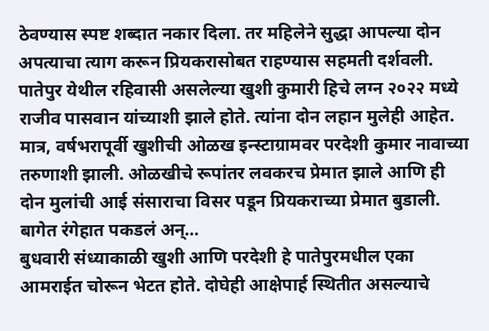ठेवण्यास स्पष्ट शब्दात नकार दिला. तर महिलेने सुद्धा आपल्या दोन अपत्याचा त्याग करून प्रियकरासोबत राहण्यास सहमती दर्शवली.
पातेपुर येथील रहिवासी असलेल्या खुशी कुमारी हिचे लग्न २०२२ मध्ये राजीव पासवान यांच्याशी झाले होते. त्यांना दोन लहान मुलेही आहेत. मात्र, वर्षभरापूर्वी खुशीची ओळख इन्स्टाग्रामवर परदेशी कुमार नावाच्या तरुणाशी झाली. ओळखीचे रूपांतर लवकरच प्रेमात झाले आणि ही दोन मुलांची आई संसाराचा विसर पडून प्रियकराच्या प्रेमात बुडाली.
बागेत रंगेहात पकडलं अन्…
बुधवारी संध्याकाळी खुशी आणि परदेशी हे पातेपुरमधील एका आमराईत चोरून भेटत होते. दोघेही आक्षेपार्ह स्थितीत असल्याचे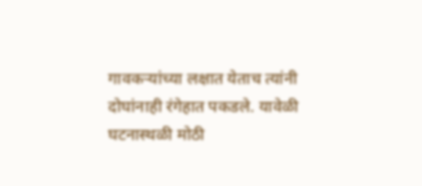गावकऱ्यांच्या लक्षात येताच त्यांनी दोघांनाही रंगेहात पकडले. यावेळी घटनास्थळी मोठी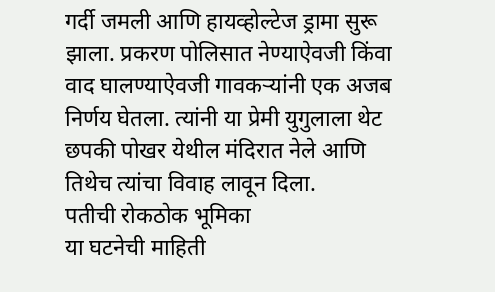गर्दी जमली आणि हायव्होल्टेज ड्रामा सुरू झाला. प्रकरण पोलिसात नेण्याऐवजी किंवा वाद घालण्याऐवजी गावकऱ्यांनी एक अजब निर्णय घेतला. त्यांनी या प्रेमी युगुलाला थेट छपकी पोखर येथील मंदिरात नेले आणि तिथेच त्यांचा विवाह लावून दिला.
पतीची रोकठोक भूमिका
या घटनेची माहिती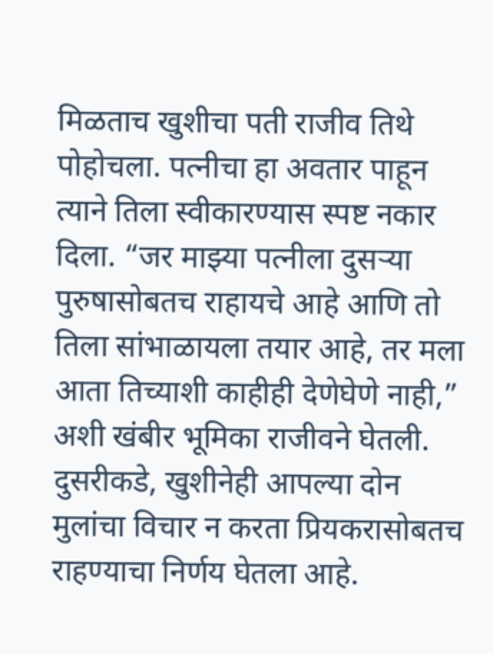मिळताच खुशीचा पती राजीव तिथे पोहोचला. पत्नीचा हा अवतार पाहून त्याने तिला स्वीकारण्यास स्पष्ट नकार दिला. “जर माझ्या पत्नीला दुसऱ्या पुरुषासोबतच राहायचे आहे आणि तो तिला सांभाळायला तयार आहे, तर मला आता तिच्याशी काहीही देणेघेणे नाही,” अशी खंबीर भूमिका राजीवने घेतली. दुसरीकडे, खुशीनेही आपल्या दोन मुलांचा विचार न करता प्रियकरासोबतच राहण्याचा निर्णय घेतला आहे.